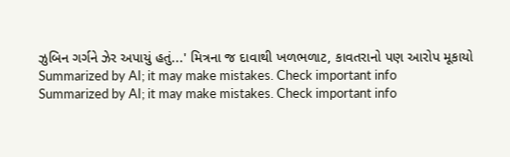ઝુબિન ગર્ગને ઝેર અપાયું હતું...' મિત્રના જ દાવાથી ખળભળાટ, કાવતરાનો પણ આરોપ મૂકાયો
Summarized by AI; it may make mistakes. Check important info
Summarized by AI; it may make mistakes. Check important info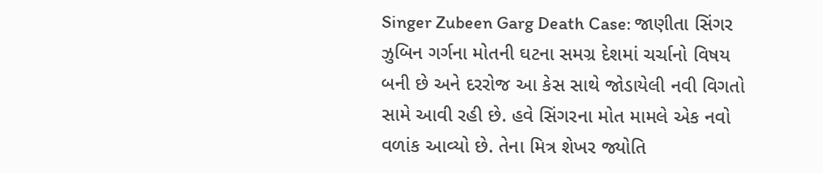Singer Zubeen Garg Death Case: જાણીતા સિંગર ઝુબિન ગર્ગના મોતની ઘટના સમગ્ર દેશમાં ચર્ચાનો વિષય બની છે અને દરરોજ આ કેસ સાથે જોડાયેલી નવી વિગતો સામે આવી રહી છે. હવે સિંગરના મોત મામલે એક નવો વળાંક આવ્યો છે. તેના મિત્ર શેખર જ્યોતિ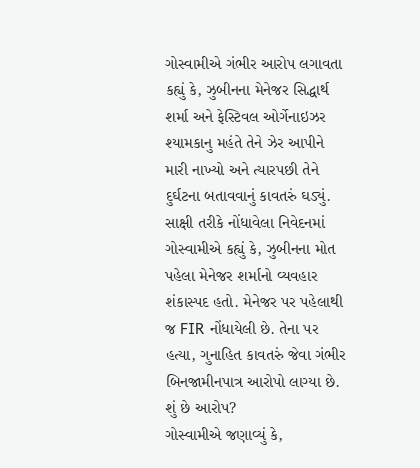ગોસ્વામીએ ગંભીર આરોપ લગાવતા કહ્યું કે, ઝુબીનના મેનેજર સિદ્ધાર્થ શર્મા અને ફેસ્ટિવલ ઓર્ગેનાઇઝર શ્યામકાનુ મહંતે તેને ઝેર આપીને મારી નાખ્યો અને ત્યારપછી તેને દુર્ઘટના બતાવવાનું કાવતરું ઘડ્યું.
સાક્ષી તરીકે નોંધાવેલા નિવેદનમાં ગોસ્વામીએ કહ્યું કે, ઝુબીનના મોત પહેલા મેનેજર શર્માનો વ્યવહાર શંકાસ્પદ હતો. મેનેજર પર પહેલાથી જ FIR નોંધાયેલી છે. તેના પર હત્યા, ગુનાહિત કાવતરું જેવા ગંભીર બિનજામીનપાત્ર આરોપો લાગ્યા છે.
શું છે આરોપ?
ગોસ્વામીએ જણાવ્યું કે,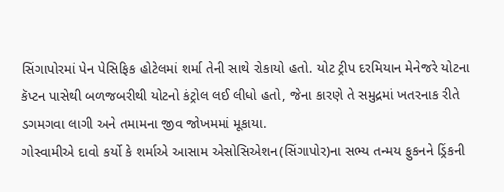સિંગાપોરમાં પેન પેસિફિક હોટેલમાં શર્મા તેની સાથે રોકાયો હતો. યોટ ટ્રીપ દરમિયાન મેનેજરે યોટના કૅપ્ટન પાસેથી બળજબરીથી યોટનો કંટ્રોલ લઈ લીધો હતો, જેના કારણે તે સમુદ્રમાં ખતરનાક રીતે ડગમગવા લાગી અને તમામના જીવ જોખમમાં મૂકાયા.
ગોસ્વામીએ દાવો કર્યો કે શર્માએ આસામ એસોસિએશન(સિંગાપોર)ના સભ્ય તન્મય ફુકનને ડ્રિંકની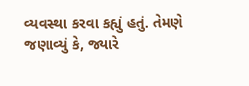વ્યવસ્થા કરવા કહ્યું હતું. તેમણે જણાવ્યું કે, જ્યારે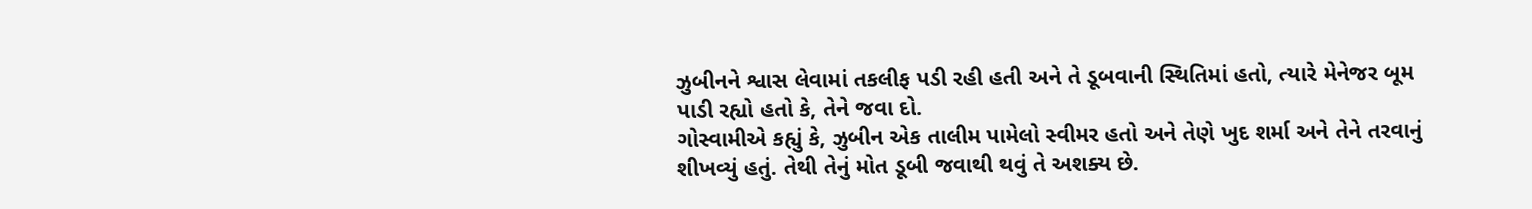ઝુબીનને શ્વાસ લેવામાં તકલીફ પડી રહી હતી અને તે ડૂબવાની સ્થિતિમાં હતો, ત્યારે મેનેજર બૂમ પાડી રહ્યો હતો કે, તેને જવા દો.
ગોસ્વામીએ કહ્યું કે, ઝુબીન એક તાલીમ પામેલો સ્વીમર હતો અને તેણે ખુદ શર્મા અને તેને તરવાનું શીખવ્યું હતું. તેથી તેનું મોત ડૂબી જવાથી થવું તે અશક્ય છે.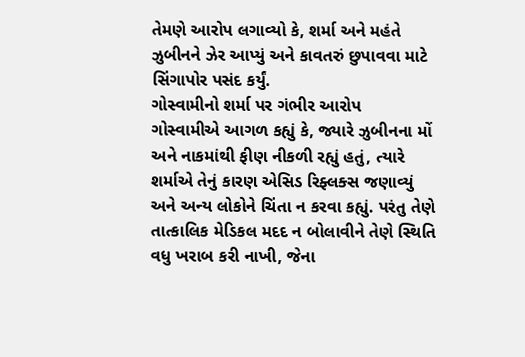તેમણે આરોપ લગાવ્યો કે, શર્મા અને મહંતે ઝુબીનને ઝેર આપ્યું અને કાવતરું છુપાવવા માટે સિંગાપોર પસંદ કર્યું.
ગોસ્વામીનો શર્મા પર ગંભીર આરોપ
ગોસ્વામીએ આગળ કહ્યું કે, જ્યારે ઝુબીનના મોં અને નાકમાંથી ફીણ નીકળી રહ્યું હતું, ત્યારે શર્માએ તેનું કારણ એસિડ રિફ્લક્સ જણાવ્યું અને અન્ય લોકોને ચિંતા ન કરવા કહ્યું. પરંતુ તેણે તાત્કાલિક મેડિકલ મદદ ન બોલાવીને તેણે સ્થિતિ વધુ ખરાબ કરી નાખી, જેના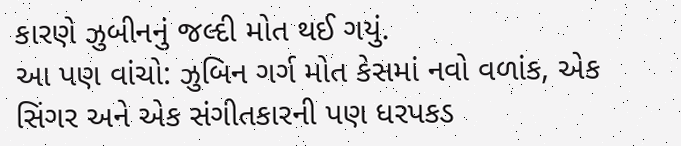કારણે ઝુબીનનું જલ્દી મોત થઈ ગયું.
આ પણ વાંચો: ઝુબિન ગર્ગ મોત કેસમાં નવો વળાંક, એક સિંગર અને એક સંગીતકારની પણ ધરપકડ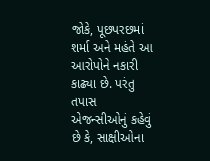જોકે, પૂછપરછમાં શર્મા અને મહંતે આ આરોપોને નકારી કાઢ્યા છે. પરંતુ તપાસ એજન્સીઓનું કહેવું છે કે, સાક્ષીઓના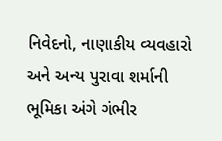નિવેદનો, નાણાકીય વ્યવહારો અને અન્ય પુરાવા શર્માની ભૂમિકા અંગે ગંભીર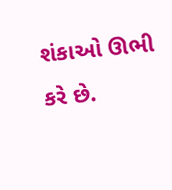શંકાઓ ઊભી કરે છે.